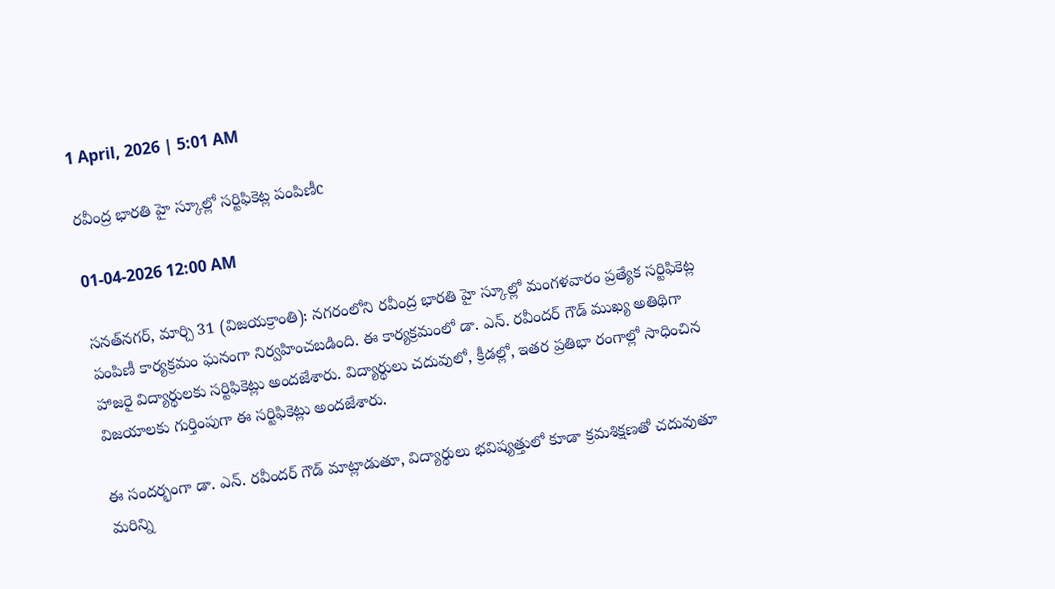1 April, 2026 | 5:01 AM

రవీంద్ర భారతి హై స్కూల్లో సర్టిఫికెట్ల పంపిణీc

01-04-2026 12:00 AM

సనత్‌నగర్, మార్చి 31 (విజయక్రాంతి): నగరంలోని రవీంద్ర భారతి హై స్కూల్లో మంగళవారం ప్రత్యేక సర్టిఫికెట్ల పంపిణీ కార్యక్రమం ఘనంగా నిర్వహించబడింది. ఈ కార్యక్రమంలో డా. ఎన్. రవీందర్ గౌడ్ ముఖ్య అతిథిగా హాజరై విద్యార్థులకు సర్టిఫికెట్లు అందజేశారు. విద్యార్థులు చదువులో, క్రీడల్లో, ఇతర ప్రతిభా రంగాల్లో సాధించిన విజయాలకు గుర్తింపుగా ఈ సర్టిఫికెట్లు అందజేశారు.

ఈ సందర్భంగా డా. ఎన్. రవీందర్ గౌడ్ మాట్లాడుతూ, విద్యార్థులు భవిష్యత్తులో కూడా క్రమశిక్షణతో చదువుతూ మరిన్ని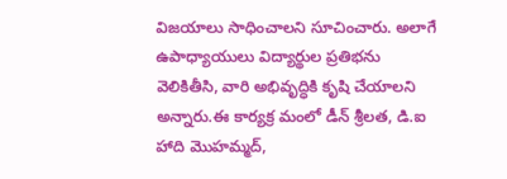విజయాలు సాధించాలని సూచించారు. అలాగే ఉపాధ్యాయులు విద్యార్థుల ప్రతిభను వెలికితీసి, వారి అభివృద్ధికి కృషి చేయాలని అన్నారు.ఈ కార్యక్ర మంలో డీన్ శ్రీలత, డి.ఐ హాది మొహమ్మద్,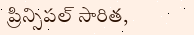ప్రిన్సిపల్ సారిత,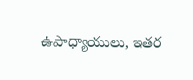ఉపాధ్యాయులు, ఇతర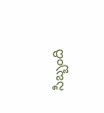సిబ్బంది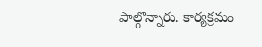పాల్గొన్నారు. కార్యక్రమం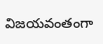విజయవంతంగా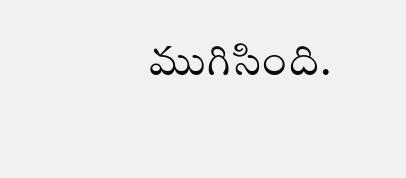ముగిసింది.